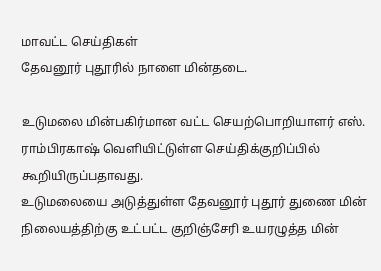மாவட்ட செய்திகள்
தேவனூர் புதூரில் நாளை மின்தடை.

உடுமலை மின்பகிர்மான வட்ட செயற்பொறியாளர் எஸ். ராம்பிரகாஷ் வெளியிட்டுள்ள செய்திக்குறிப்பில் கூறியிருப்பதாவது.
உடுமலையை அடுத்துள்ள தேவனூர் புதூர் துணை மின் நிலையத்திற்கு உட்பட்ட குறிஞ்சேரி உயரழுத்த மின்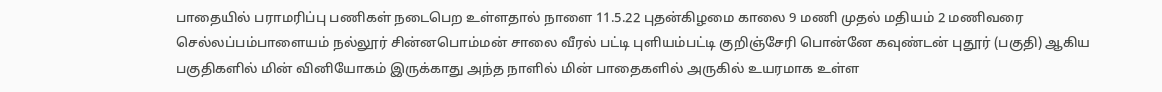பாதையில் பராமரிப்பு பணிகள் நடைபெற உள்ளதால் நாளை 11.5.22 புதன்கிழமை காலை 9 மணி முதல் மதியம் 2 மணிவரை செல்லப்பம்பாளையம் நல்லூர் சின்னபொம்மன் சாலை வீரல் பட்டி புளியம்பட்டி குறிஞ்சேரி பொன்னே கவுண்டன் புதூர் (பகுதி) ஆகிய பகுதிகளில் மின் வினியோகம் இருக்காது அந்த நாளில் மின் பாதைகளில் அருகில் உயரமாக உள்ள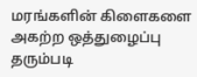மரங்களின் கிளைகளை அகற்ற ஒத்துழைப்பு தரும்படி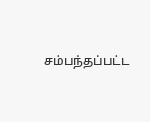சம்பந்தப்பட்ட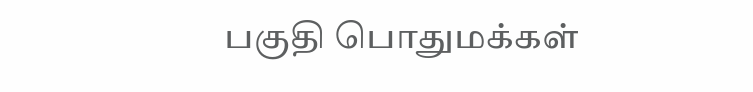பகுதி பொதுமக்கள்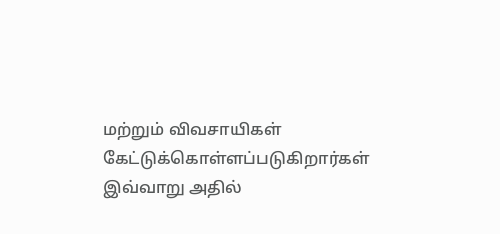மற்றும் விவசாயிகள் கேட்டுக்கொள்ளப்படுகிறார்கள் இவ்வாறு அதில்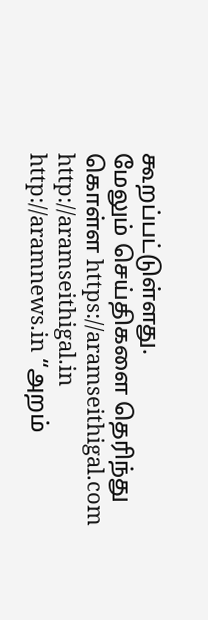கூறப்பட்டுள்ளது.
மேலும் செய்திகளை தெரிந்து கொள்ள https://aramseithigal.com http://aramseithigal.in http://aramnews.in “அறம்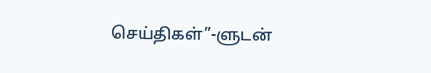செய்திகள்”-ளுடன்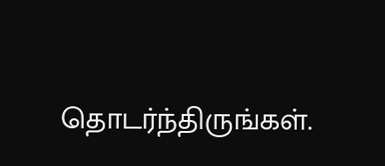தொடர்ந்திருங்கள்.